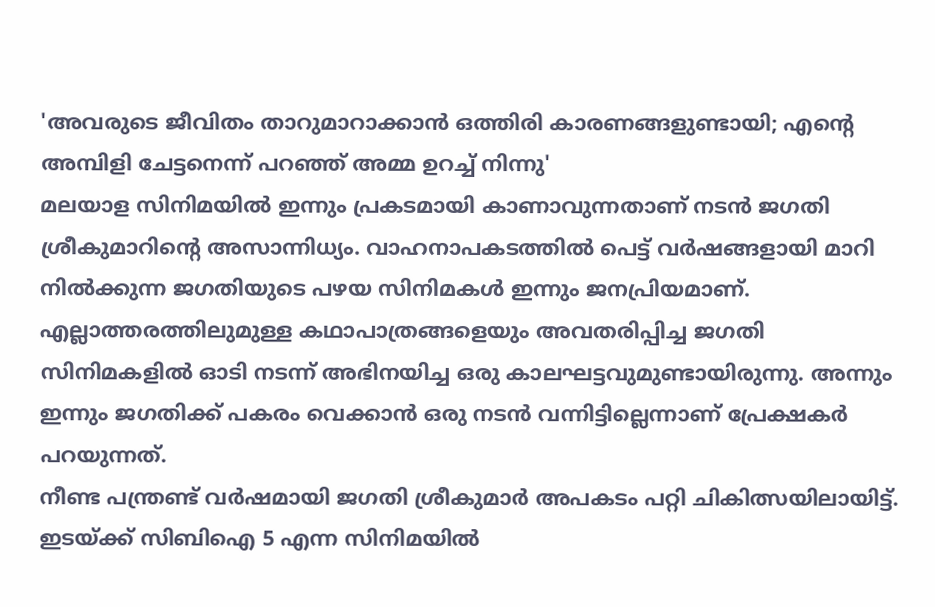'അവരുടെ ജീവിതം താറുമാറാക്കാൻ ഒത്തിരി കാരണങ്ങളുണ്ടായി; എന്റെ അമ്പിളി ചേട്ടനെന്ന് പറഞ്ഞ് അമ്മ ഉറച്ച് നിന്നു'
മലയാള സിനിമയിൽ ഇന്നും പ്രകടമായി കാണാവുന്നതാണ് നടൻ ജഗതി ശ്രീകുമാറിന്റെ അസാന്നിധ്യം. വാഹനാപകടത്തിൽ പെട്ട് വർഷങ്ങളായി മാറി നിൽക്കുന്ന ജഗതിയുടെ പഴയ സിനിമകൾ ഇന്നും ജനപ്രിയമാണ്. എല്ലാത്തരത്തിലുമുള്ള കഥാപാത്രങ്ങളെയും അവതരിപ്പിച്ച ജഗതി സിനിമകളിൽ ഓടി നടന്ന് അഭിനയിച്ച ഒരു കാലഘട്ടവുമുണ്ടായിരുന്നു. അന്നും ഇന്നും ജഗതിക്ക് പകരം വെക്കാൻ ഒരു നടൻ വന്നിട്ടില്ലെന്നാണ് പ്രേക്ഷകർ പറയുന്നത്.
നീണ്ട പന്ത്രണ്ട് വർഷമായി ജഗതി ശ്രീകുമാർ അപകടം പറ്റി ചികിത്സയിലായിട്ട്. ഇടയ്ക്ക് സിബിഐ 5 എന്ന സിനിമയിൽ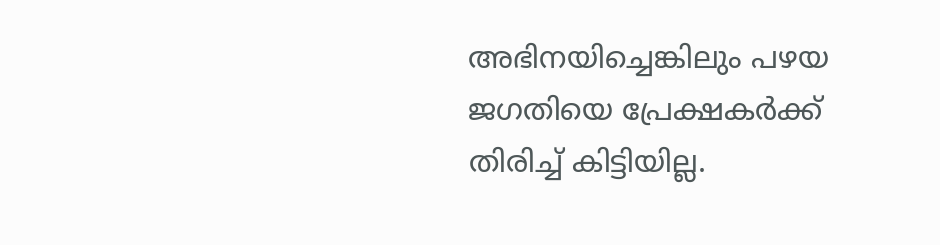അഭിനയിച്ചെങ്കിലും പഴയ ജഗതിയെ പ്രേക്ഷകർക്ക് തിരിച്ച് കിട്ടിയില്ല.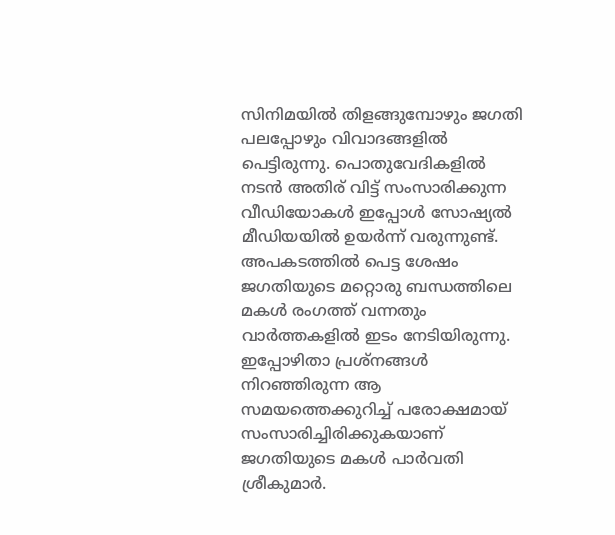സിനിമയിൽ തിളങ്ങുമ്പോഴും ജഗതി പലപ്പോഴും വിവാദങ്ങളിൽ പെട്ടിരുന്നു. പൊതുവേദികളിൽ നടൻ അതിര് വിട്ട് സംസാരിക്കുന്ന വീഡിയോകൾ ഇപ്പോൾ സോഷ്യൽ മീഡിയയിൽ ഉയർന്ന് വരുന്നുണ്ട്.
അപകടത്തിൽ പെട്ട ശേഷം ജഗതിയുടെ മറ്റൊരു ബന്ധത്തിലെ മകൾ രംഗത്ത് വന്നതും വാർത്തകളിൽ ഇടം നേടിയിരുന്നു. ഇപ്പോഴിതാ പ്രശ്നങ്ങൾ നിറഞ്ഞിരുന്ന ആ സമയത്തെക്കുറിച്ച് പരോക്ഷമായ് സംസാരിച്ചിരിക്കുകയാണ് ജഗതിയുടെ മകൾ പാർവതി ശ്രീകുമാർ.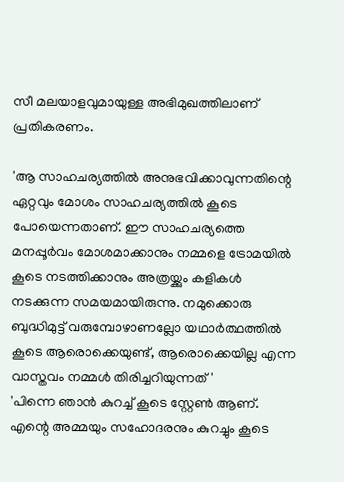സീ മലയാളവുമായുള്ള അഭിമുഖത്തിലാണ് പ്രതികരണം.

'ആ സാഹചര്യത്തിൽ അനുഭവിക്കാവുന്നതിന്റെ ഏറ്റവും മോശം സാഹചര്യത്തിൽ കൂടെ പോയെന്നതാണ്. ഈ സാഹചര്യത്തെ മനപ്പൂർവം മോശമാക്കാനും നമ്മളെ ട്രോമയിൽ കൂടെ നടത്തിക്കാനും അത്രയ്ക്കും കളികൾ നടക്കുന്ന സമയമായിരുന്നു. നമുക്കൊരു ബുദ്ധിമുട്ട് വരുമ്പോഴാണല്ലോ യഥാർത്ഥത്തിൽ കൂടെ ആരൊക്കെയുണ്ട്, ആരൊക്കെയില്ല എന്ന വാസ്തവം നമ്മൾ തിരിച്ചറിയുന്നത്'
'പിന്നെ ഞാൻ കുറച്ച് കൂടെ സ്റ്റേൺ ആണ്. എന്റെ അമ്മയും സഹോദരനും കുറച്ചും കൂടെ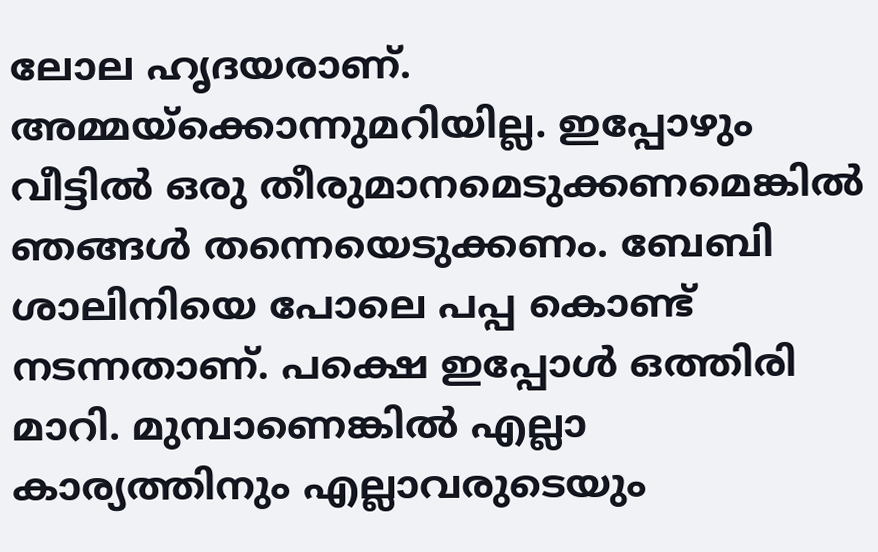ലോല ഹൃദയരാണ്. അമ്മയ്ക്കൊന്നുമറിയില്ല. ഇപ്പോഴും വീട്ടിൽ ഒരു തീരുമാനമെടുക്കണമെങ്കിൽ ഞങ്ങൾ തന്നെയെടുക്കണം. ബേബി ശാലിനിയെ പോലെ പപ്പ കൊണ്ട് നടന്നതാണ്. പക്ഷെ ഇപ്പോൾ ഒത്തിരി മാറി. മുമ്പാണെങ്കിൽ എല്ലാ കാര്യത്തിനും എല്ലാവരുടെയും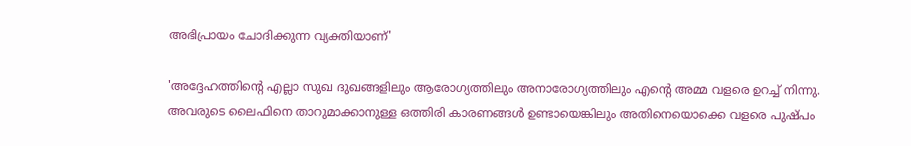അഭിപ്രായം ചോദിക്കുന്ന വ്യക്തിയാണ്'

'അദ്ദേഹത്തിന്റെ എല്ലാ സുഖ ദുഖങ്ങളിലും ആരോഗ്യത്തിലും അനാരോഗ്യത്തിലും എന്റെ അമ്മ വളരെ ഉറച്ച് നിന്നു. അവരുടെ ലൈഫിനെ താറുമാക്കാനുള്ള ഒത്തിരി കാരണങ്ങൾ ഉണ്ടായെങ്കിലും അതിനെയൊക്കെ വളരെ പുഷ്പം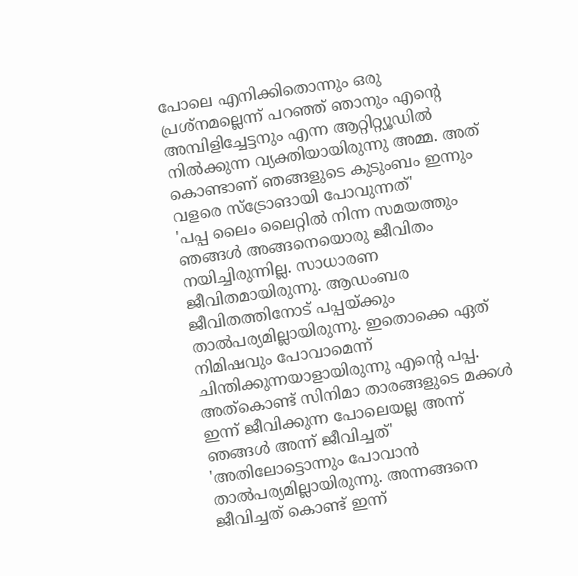പോലെ എനിക്കിതൊന്നും ഒരു പ്രശ്നമല്ലെന്ന് പറഞ്ഞ് ഞാനും എന്റെ അമ്പിളിച്ചേട്ടനും എന്ന ആറ്റിറ്റ്യൂഡിൽ നിൽക്കുന്ന വ്യക്തിയായിരുന്നു അമ്മ. അത് കൊണ്ടാണ് ഞങ്ങളുടെ കുടുംബം ഇന്നും വളരെ സ്ട്രോങായി പോവുന്നത്'
'പപ്പ ലൈം ലൈറ്റിൽ നിന്ന സമയത്തും ഞങ്ങൾ അങ്ങനെയൊരു ജീവിതം നയിച്ചിരുന്നില്ല. സാധാരണ ജീവിതമായിരുന്നു. ആഡംബര ജീവിതത്തിനോട് പപ്പയ്ക്കും താൽപര്യമില്ലായിരുന്നു. ഇതൊക്കെ ഏത് നിമിഷവും പോവാമെന്ന് ചിന്തിക്കുന്നയാളായിരുന്നു എന്റെ പപ്പ. അത്കൊണ്ട് സിനിമാ താരങ്ങളുടെ മക്കൾ ഇന്ന് ജീവിക്കുന്ന പോലെയല്ല അന്ന് ഞങ്ങൾ അന്ന് ജീവിച്ചത്'
'അതിലോട്ടൊന്നും പോവാൻ താൽപര്യമില്ലായിരുന്നു. അന്നങ്ങനെ ജീവിച്ചത് കൊണ്ട് ഇന്ന്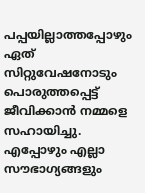പപ്പയില്ലാത്തപ്പോഴും ഏത് സിറ്റുവേഷനോടും പൊരുത്തപ്പെട്ട് ജീവിക്കാൻ നമ്മളെ സഹായിച്ചു. എപ്പോഴും എല്ലാ സൗഭാഗ്യങ്ങളും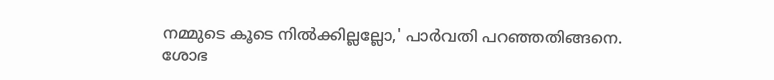നമ്മുടെ കൂടെ നിൽക്കില്ലല്ലോ,' പാർവതി പറഞ്ഞതിങ്ങനെ.
ശോഭ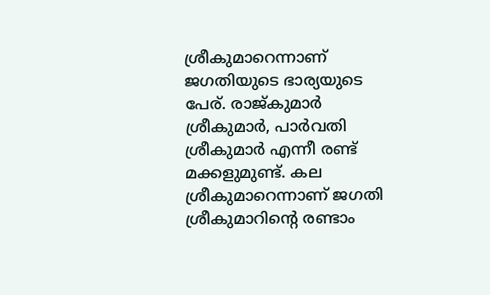ശ്രീകുമാറെന്നാണ് ജഗതിയുടെ ഭാര്യയുടെ പേര്. രാജ്കുമാർ ശ്രീകുമാർ, പാർവതി ശ്രീകുമാർ എന്നീ രണ്ട് മക്കളുമുണ്ട്. കല ശ്രീകുമാറെന്നാണ് ജഗതി ശ്രീകുമാറിന്റെ രണ്ടാം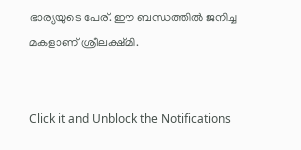ഭാര്യയുടെ പേര്. ഈ ബന്ധത്തിൽ ജനിച്ച മകളാണ് ശ്രീലക്ഷ്മി.


Click it and Unblock the Notifications